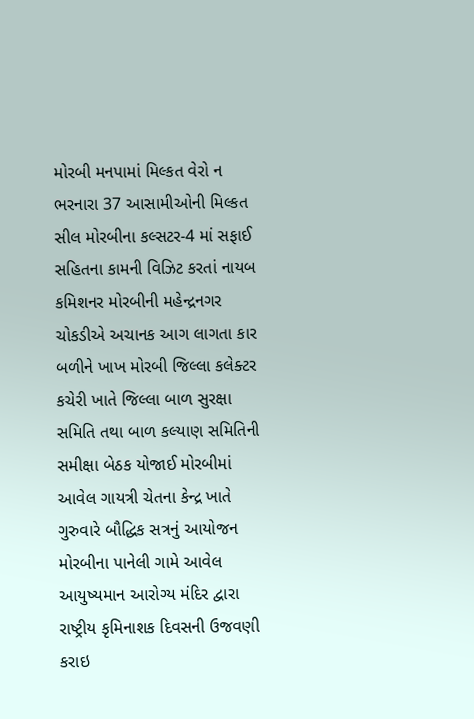મોરબી મનપામાં મિલ્કત વેરો ન ભરનારા 37 આસામીઓની મિલ્કત સીલ મોરબીના કલ્સટર-4 માં સફાઈ સહિતના કામની વિઝિટ કરતાં નાયબ કમિશનર મોરબીની મહેન્દ્રનગર ચોકડીએ અચાનક આગ લાગતા કાર બળીને ખાખ મોરબી જિલ્લા કલેક્ટર કચેરી ખાતે જિલ્લા બાળ સુરક્ષા સમિતિ તથા બાળ કલ્યાણ સમિતિની સમીક્ષા બેઠક યોજાઈ મોરબીમાં આવેલ ગાયત્રી ચેતના કેન્દ્ર ખાતે ગુરુવારે બૌદ્ધિક સત્રનું આયોજન મોરબીના પાનેલી ગામે આવેલ આયુષ્યમાન આરોગ્ય મંદિર દ્વારા રાષ્ટ્રીય કૃમિનાશક દિવસની ઉજવણી કરાઇ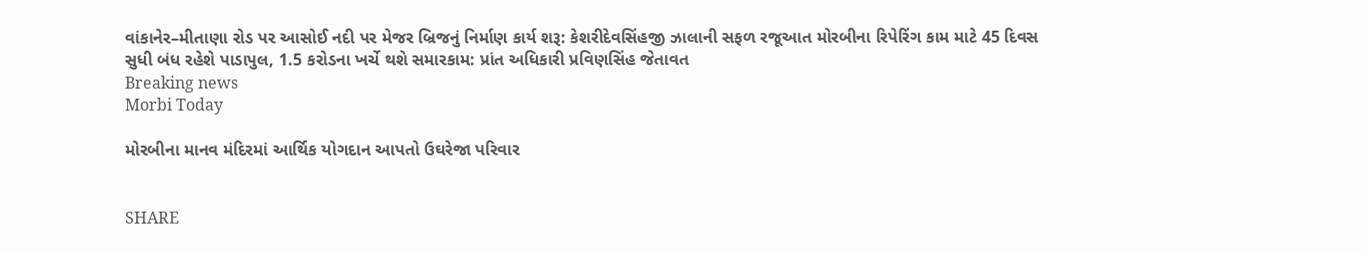વાંકાનેર–મીતાણા રોડ પર આસોઈ નદી પર મેજર બ્રિજનું નિર્માણ કાર્ય શરૂ: કેશરીદેવસિંહજી ઝાલાની સફળ રજૂઆત મોરબીના રિપેરિંગ કામ માટે 45 દિવસ સુધી બંધ રહેશે પાડાપુલ, 1.5 કરોડના ખર્ચે થશે સમારકામ: પ્રાંત અધિકારી પ્રવિણસિંહ જેતાવત
Breaking news
Morbi Today

મોરબીના માનવ મંદિરમાં આર્થિક યોગદાન આપતો ઉઘરેજા પરિવાર


SHARE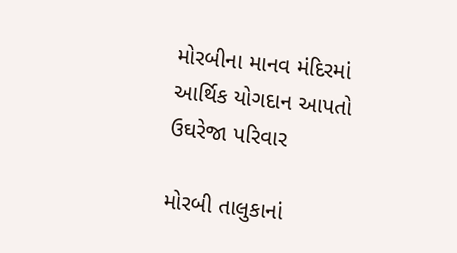મોરબીના માનવ મંદિરમાં આર્થિક યોગદાન આપતો ઉઘરેજા પરિવાર

મોરબી તાલુકાનાં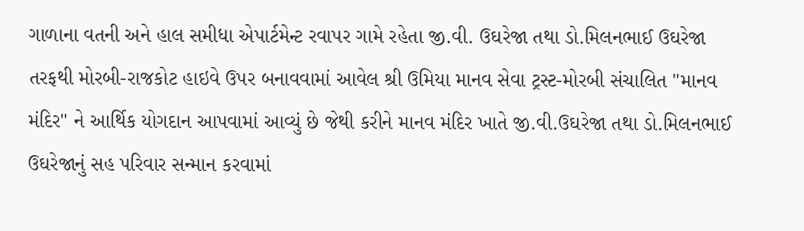ગાળાના વતની અને હાલ સમીધા એપાર્ટમેન્ટ રવાપર ગામે રહેતા જી.વી. ઉઘરેજા તથા ડો.મિલનભાઈ ઉઘરેજા તરફથી મોરબી-રાજકોટ હાઇવે ઉપર બનાવવામાં આવેલ શ્રી ઉમિયા માનવ સેવા ટ્રસ્ટ-મોરબી સંચાલિત "માનવ મંદિર" ને આર્થિક યોગદાન આપવામાં આવ્યું છે જેથી કરીને માનવ મંદિર ખાતે જી.વી.ઉઘરેજા તથા ડો.મિલનભાઈ ઉઘરેજાનું સહ પરિવાર સન્માન કરવામાં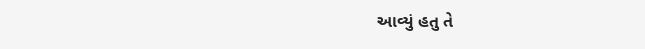આવ્યું હતુ તે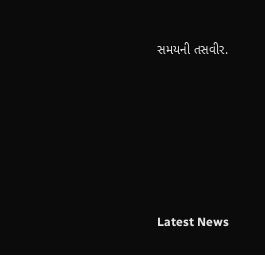સમયની તસવીર.






Latest News